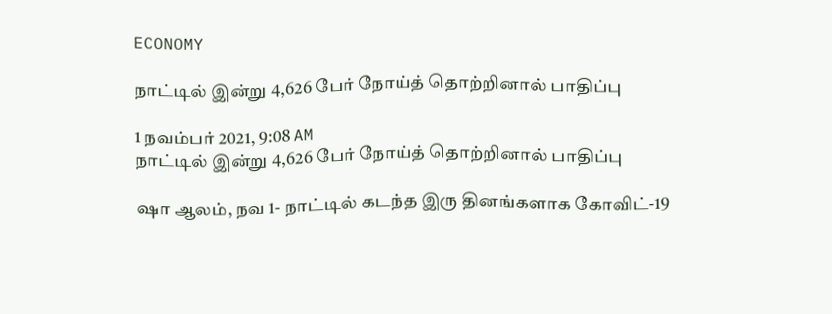ECONOMY

நாட்டில் இன்று 4,626 பேர் நோய்த் தொற்றினால் பாதிப்பு

1 நவம்பர் 2021, 9:08 AM
நாட்டில் இன்று 4,626 பேர் நோய்த் தொற்றினால் பாதிப்பு

ஷா ஆலம், நவ 1- நாட்டில் கடந்த இரு தினங்களாக கோவிட்-19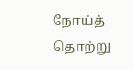நோய்த் தொற்று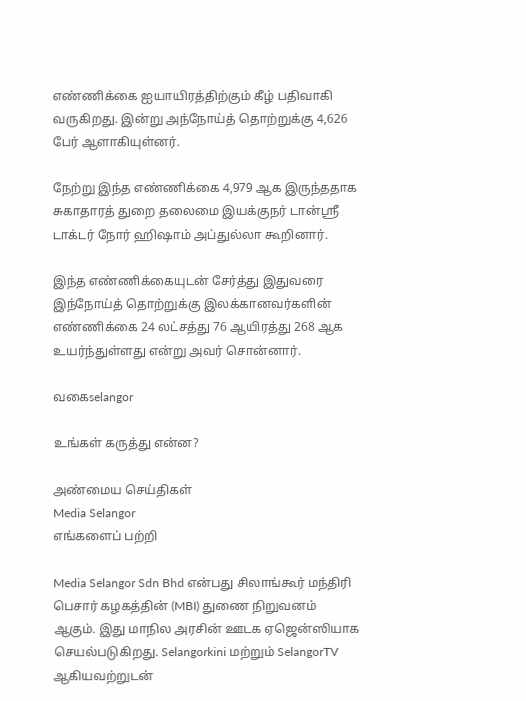எண்ணிக்கை ஐயாயிரத்திற்கும் கீழ் பதிவாகி வருகிறது. இன்று அந்நோய்த் தொற்றுக்கு 4,626 பேர் ஆளாகியுள்னர்.

நேற்று இந்த எண்ணிக்கை 4,979 ஆக இருந்ததாக சுகாதாரத் துறை தலைமை இயக்குநர் டான்ஸ்ரீ டாக்டர் நோர் ஹிஷாம் அப்துல்லா கூறினார்.

இந்த எண்ணிக்கையுடன் சேர்த்து இதுவரை இந்நோய்த் தொற்றுக்கு இலக்கானவர்களின் எண்ணிக்கை 24 லட்சத்து 76 ஆயிரத்து 268 ஆக உயர்ந்துள்ளது என்று அவர் சொன்னார்.

வகைselangor

உங்கள் கருத்து என்ன?

அண்மைய செய்திகள்
Media Selangor
எங்களைப் பற்றி

Media Selangor Sdn Bhd என்பது சிலாங்கூர் மந்திரி பெசார் கழகத்தின் (MBI) துணை நிறுவனம் ஆகும். இது மாநில அரசின் ஊடக ஏஜென்ஸியாக செயல்படுகிறது. Selangorkini மற்றும் SelangorTV ஆகியவற்றுடன்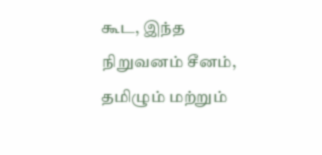கூட, இந்த நிறுவனம் சீனம், தமிழும் மற்றும்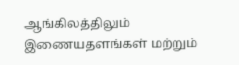ஆங்கிலத்திலும் இணையதளங்கள் மற்றும்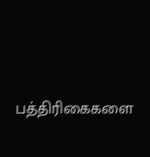பத்திரிகைகளை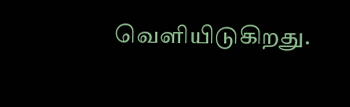வெளியிடுகிறது.